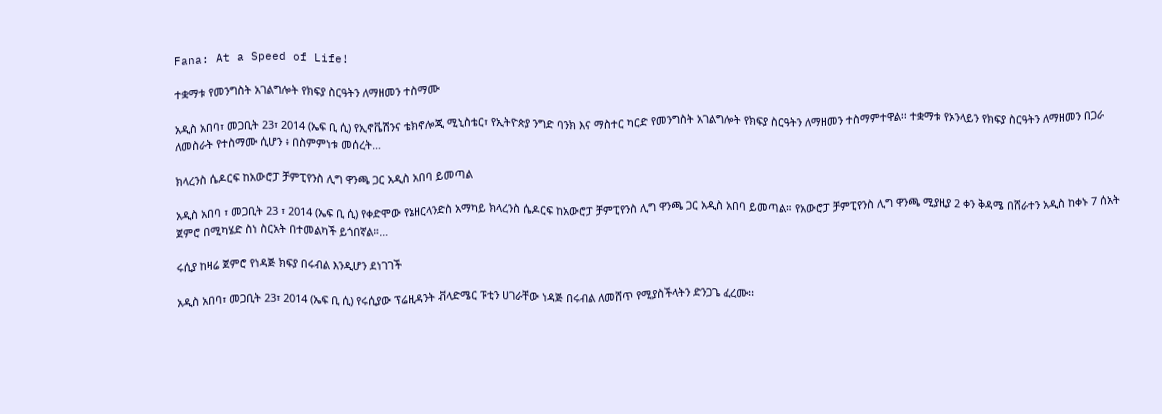Fana: At a Speed of Life!

ተቋማቱ የመንግስት አገልግሎት የክፍያ ስርዓትን ለማዘመን ተስማሙ

አዲስ አበባ፣ መጋቢት 23፣ 2014 (ኤፍ ቢ ሲ) የኢኖቬሽንና ቴክኖሎጂ ሚኒስቴር፣ የኢትዮጵያ ንግድ ባንክ እና ማስተር ካርድ የመንግስት አገልግሎት የክፍያ ስርዓትን ለማዘመን ተስማምተዋል፡፡ ተቋማቱ የኦንላይን የክፍያ ስርዓትን ለማዘመን በጋራ ለመስራት የተስማሙ ሲሆን ፥ በስምምነቱ መሰረት…

ክላረንስ ሴዶርፍ ከአውሮፓ ቻምፒየንስ ሊግ ዋንጫ ጋር አዲስ አበባ ይመጣል

አዲስ አበባ ፣ መጋቢት 23 ፣ 2014 (ኤፍ ቢ ሲ) የቀድሞው የኔዘርላንድስ አማካይ ክላረንስ ሴዶርፍ ከአውሮፓ ቻምፒየንስ ሊግ ዋንጫ ጋር አዲስ አበባ ይመጣል። የአውሮፓ ቻምፒየንስ ሊግ ዋንጫ ሚያዚያ 2 ቀን ቅዳሜ በሸራተን አዲስ ከቀኑ 7 ሰአት ጀምሮ በሚካሄድ ስነ ስርአት በተመልካች ይጎበኛል።…

ሩሲያ ከዛሬ ጀምሮ የነዳጅ ክፍያ በሩብል እንዲሆን ደነገገች

አዲስ አበባ፣ መጋቢት 23፣ 2014 (ኤፍ ቢ ሲ) የሩሲያው ፕሬዚዳንት ቭላድሜር ፑቲን ሀገራቸው ነዳጅ በሩብል ለመሸጥ የሚያስችላትን ድንጋጌ ፈረሙ፡፡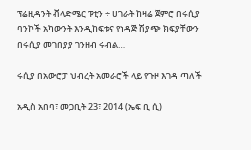ፕሬዚዳንት ቭላድሜር ፑቲን ÷ ሀገራት ከዛሬ ጀምሮ በሩሲያ ባንኮች አካውንት እንዲከፍቱና የነዳጅ ሽያጭ ክፍያቸውን በሩሲያ መገበያያ ገንዘብ ሩብል…

ሩሲያ በአውሮፓ ህብረት አመራሮች ላይ የጉዞ እገዳ ጣለች

አዲስ አበባ፣ መጋቢት 23፣ 2014 (ኤፍ ቢ ሲ)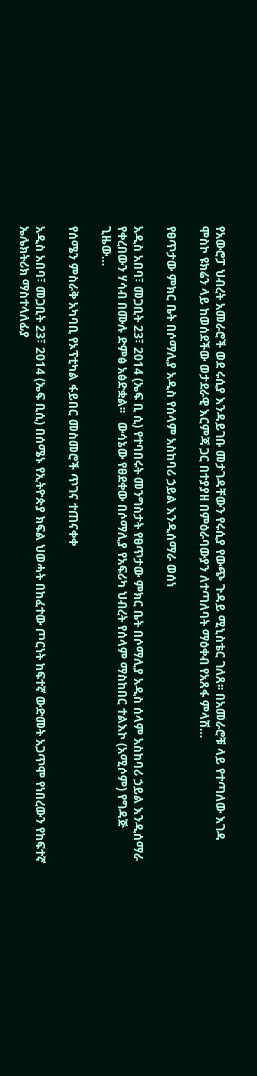የአውሮፓ ህብረት አመራሮች ወደ ሩሲያ እንዳይገቡ መታገዳቸውን የሩሲያ የውጭ ጉዳይ ሚኒስቴር ገለጸ፡፡ በአመራሮቹ ላይ የተጣለው እገዳ ሞስኮ ዩክሬን ላይ ከወሰደችው ወታደራዊ እርምጃ ጋር በተያያዘ በምዕራባውያን ለተጣለባት ማዕቀብ የአጸፋ ምላሽ…

የፀጥታው ምክር ቤት በሶማሊያ አዲስ የሰላም አስከባሪ ኃይል እንዲሰማራ ወሰነ

አዲስ አበባ፣ መጋቢት 23፣ 2014 (ኤፍ ቢ ሲ) የተባበሩት መንግስታት የፀጥታው ምክር ቤት በሶማሊያ አዲስ ሰላም አስከባሪ ኃይል እንዲሰማራ የቀረበውን ሃሳብ በሙሉ ድምፅ አፅድቋል፡፡   ውሳኔው የፀደቀው በሶማሊያ የአፍሪካ ህብረት የሰላም ማስከበር ተልእኮ (አሚሶም) የግዳጅ ጊዜው…

የሰሜን ምስራቅ አካባቢ የኦፕቲካል ፋይበር መስመሮች ጥገና ተጠናቀቀ

አዲስ አበባ፣ መጋቢት 23፣ 2014 (ኤፍ ቢሲ) በሰሜኑ የኢትዮጵያ ክፍል ህወሓት በከፈተው ጦርነት ከፍተኛ ውድመት አጋጥሞ የነበረውን የከፍተኛ ኤሌክትሪክ ማስተላለፊያ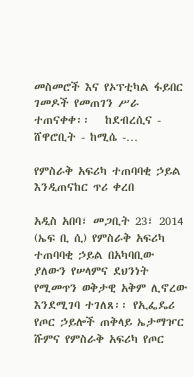መስመሮች እና የኦፕቲካል ፋይበር ገመዶች የመጠገን ሥራ ተጠናቀቀ፡፡   ከደብረሲና - ሸዋሮቢት - ከሚሴ -…

የምስራቅ አፍሪካ ተጠባባቂ ኃይል እንዲጠናከር ጥሪ ቀረበ

አዲስ አበባ፣ መጋቢት 23፣ 2014 (ኤፍ ቢ ሲ) የምስራቅ አፍሪካ ተጠባባቂ ኃይል በአካባቢው ያለውን የሠላምና ደህንነት የሚመጥን ወቅታዊ አቅም ሊኖረው እንደሚገባ ተገለጸ፡፡ የኢፌዴሪ የጦር ኃይሎች ጠቅላይ ኤታማዦር ሹምና የምስራቅ አፍሪካ የጦር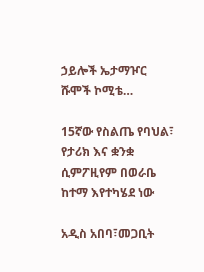ኃይሎች ኤታማዦር ሹሞች ኮሚቴ…

15ኛው የስልጤ የባህል፣ የታሪክ እና ቋንቋ ሲምፖዚየም በወራቤ ከተማ እየተካሄደ ነው

አዲስ አበባ፣መጋቢት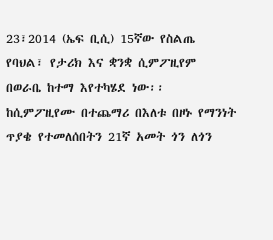23፣2014 (ኤፍ ቢሲ) 15ኛው የስልጤ የባህል፣ የታሪክ እና ቋንቋ ሲምፖዚየም በወራቤ ከተማ እየተካሄደ ነው፡፡ ከሲምፖዚየሙ በተጨማሪ በእለቱ በዞኑ የማንነት ጥያቄ የተመለሰበትን 21ኛ አመት ጎን ለጎን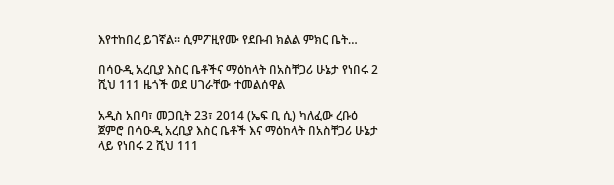እየተከበረ ይገኛል፡፡ ሲምፖዚየሙ የደቡብ ክልል ምክር ቤት…

በሳዑዲ አረቢያ እስር ቤቶችና ማዕከላት በአስቸጋሪ ሁኔታ የነበሩ 2 ሺህ 111 ዜጎች ወደ ሀገራቸው ተመልሰዋል

አዲስ አበባ፣ መጋቢት 23፣ 2014 (ኤፍ ቢ ሲ) ካለፈው ረቡዕ ጀምሮ በሳዑዲ አረቢያ እስር ቤቶች እና ማዕከላት በአስቸጋሪ ሁኔታ ላይ የነበሩ 2 ሺህ 111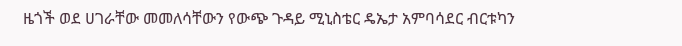ዜጎች ወደ ሀገራቸው መመለሳቸውን የውጭ ጉዳይ ሚኒስቴር ዴኤታ አምባሳደር ብርቱካን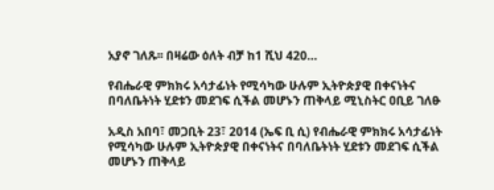አያኖ ገለጹ፡፡ በዛሬው ዕለት ብቻ ከ1 ሺህ 420…

የብሔራዊ ምክክሩ አሳታፊነት የሚሳካው ሁሉም ኢትዮጵያዊ በቀናነትና በባለቤትነት ሂደቱን መደገፍ ሲችል መሆኑን ጠቅላይ ሚኒስትር ዐቢይ ገለፁ

አዲስ አበባ፣ መጋቢት 23፣ 2014 (ኤፍ ቢ ሲ) የብሔራዊ ምክክሩ አሳታፊነት የሚሳካው ሁሉም ኢትዮጵያዊ በቀናነትና በባለቤትነት ሂደቱን መደገፍ ሲችል መሆኑን ጠቅላይ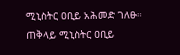ሚኒስትር ዐቢይ አሕመድ ገለፁ። ጠቅላይ ሚኒስትር ዐቢይ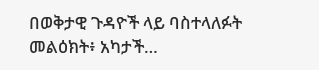በወቅታዊ ጉዳዮች ላይ ባስተላለፉት መልዕክት፥ አካታች…